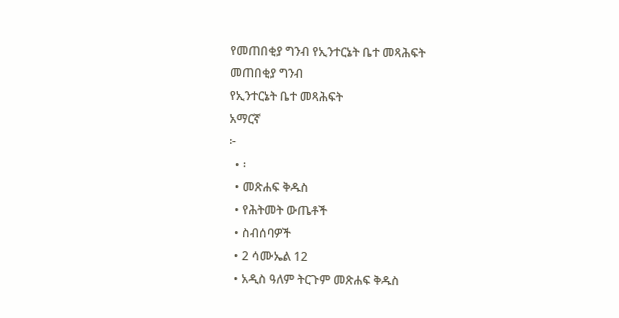የመጠበቂያ ግንብ የኢንተርኔት ቤተ መጻሕፍት
መጠበቂያ ግንብ
የኢንተርኔት ቤተ መጻሕፍት
አማርኛ
፦
  • ፡
  • መጽሐፍ ቅዱስ
  • የሕትመት ውጤቶች
  • ስብሰባዎች
  • 2 ሳሙኤል 12
  • አዲስ ዓለም ትርጉም መጽሐፍ ቅዱስ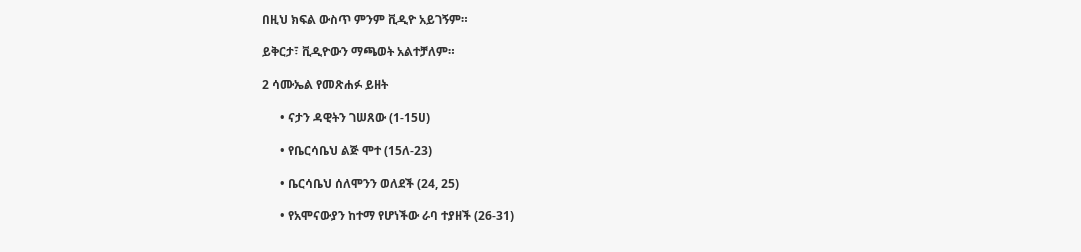በዚህ ክፍል ውስጥ ምንም ቪዲዮ አይገኝም።

ይቅርታ፣ ቪዲዮውን ማጫወት አልተቻለም።

2 ሳሙኤል የመጽሐፉ ይዘት

      • ናታን ዳዊትን ገሠጸው (1-15ሀ)

      • የቤርሳቤህ ልጅ ሞተ (15ለ-23)

      • ቤርሳቤህ ሰለሞንን ወለደች (24, 25)

      • የአሞናውያን ከተማ የሆነችው ራባ ተያዘች (26-31)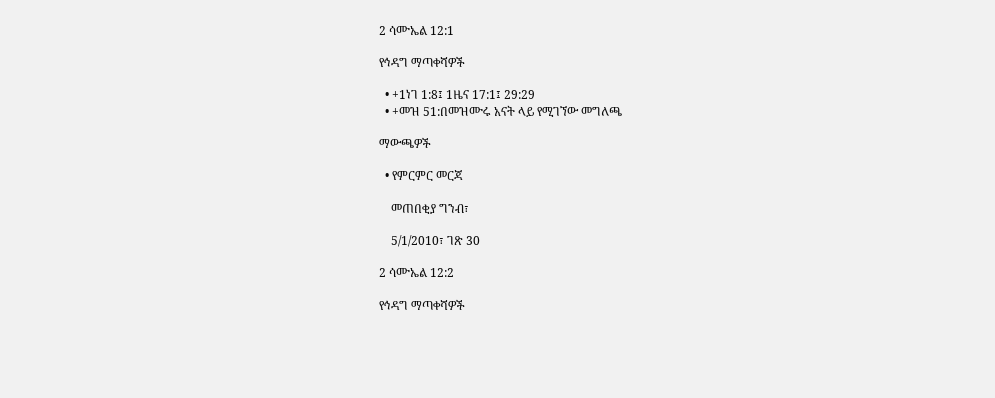2 ሳሙኤል 12:1

የኅዳግ ማጣቀሻዎች

  • +1ነገ 1:8፤ 1ዜና 17:1፤ 29:29
  • +መዝ 51:በመዝሙሩ አናት ላይ የሚገኘው መግለጫ

ማውጫዎች

  • የምርምር መርጃ

    መጠበቂያ ግንብ፣

    5/1/2010፣ ገጽ 30

2 ሳሙኤል 12:2

የኅዳግ ማጣቀሻዎች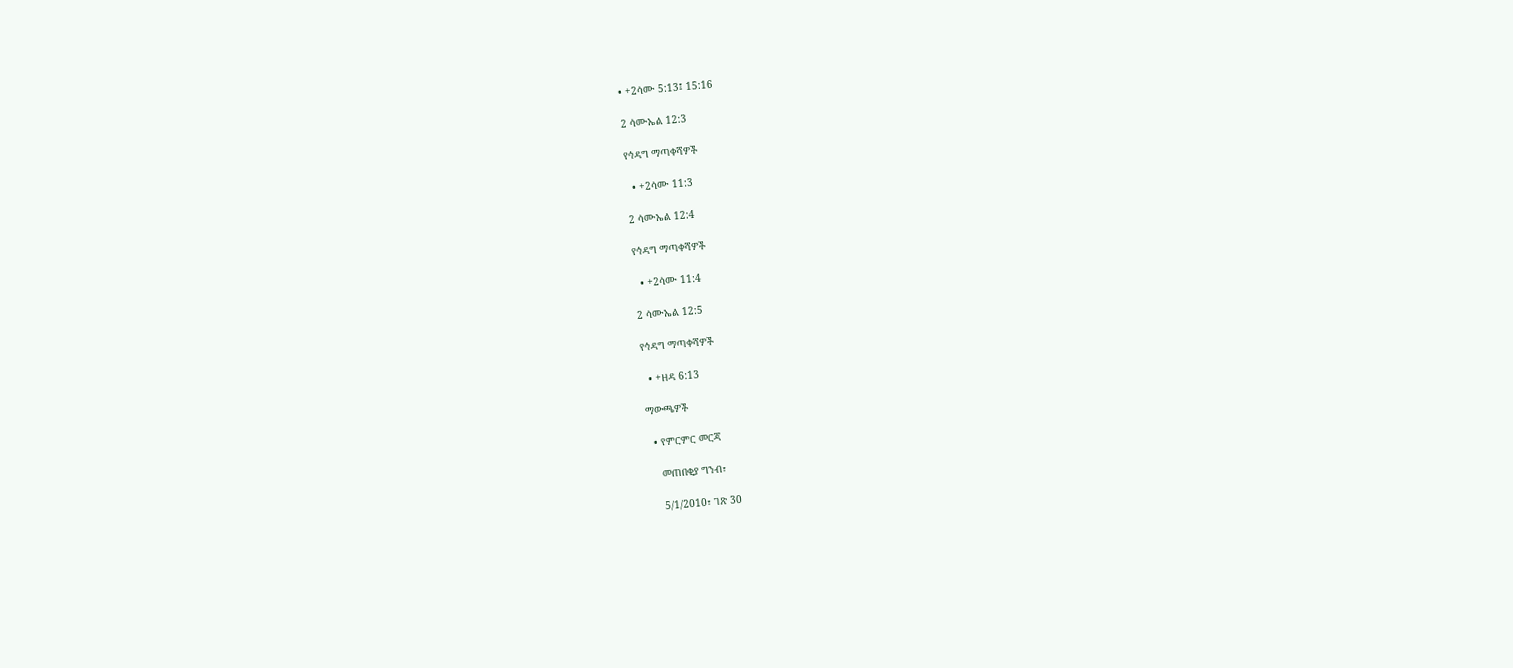• +2ሳሙ 5:13፤ 15:16

2 ሳሙኤል 12:3

የኅዳግ ማጣቀሻዎች

  • +2ሳሙ 11:3

2 ሳሙኤል 12:4

የኅዳግ ማጣቀሻዎች

  • +2ሳሙ 11:4

2 ሳሙኤል 12:5

የኅዳግ ማጣቀሻዎች

  • +ዘዳ 6:13

ማውጫዎች

  • የምርምር መርጃ

    መጠበቂያ ግንብ፣

    5/1/2010፣ ገጽ 30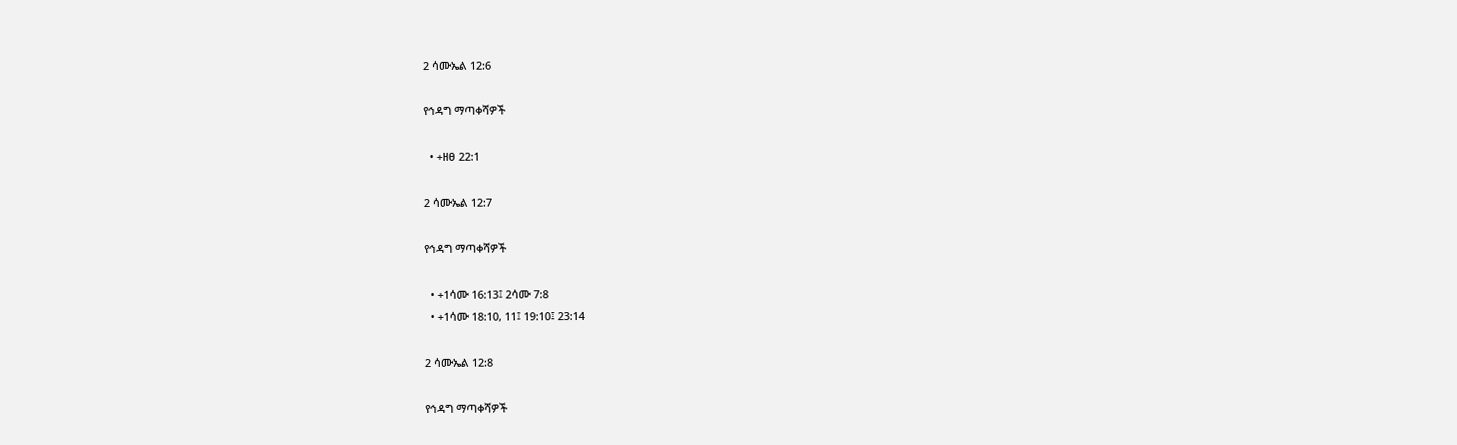2 ሳሙኤል 12:6

የኅዳግ ማጣቀሻዎች

  • +ዘፀ 22:1

2 ሳሙኤል 12:7

የኅዳግ ማጣቀሻዎች

  • +1ሳሙ 16:13፤ 2ሳሙ 7:8
  • +1ሳሙ 18:10, 11፤ 19:10፤ 23:14

2 ሳሙኤል 12:8

የኅዳግ ማጣቀሻዎች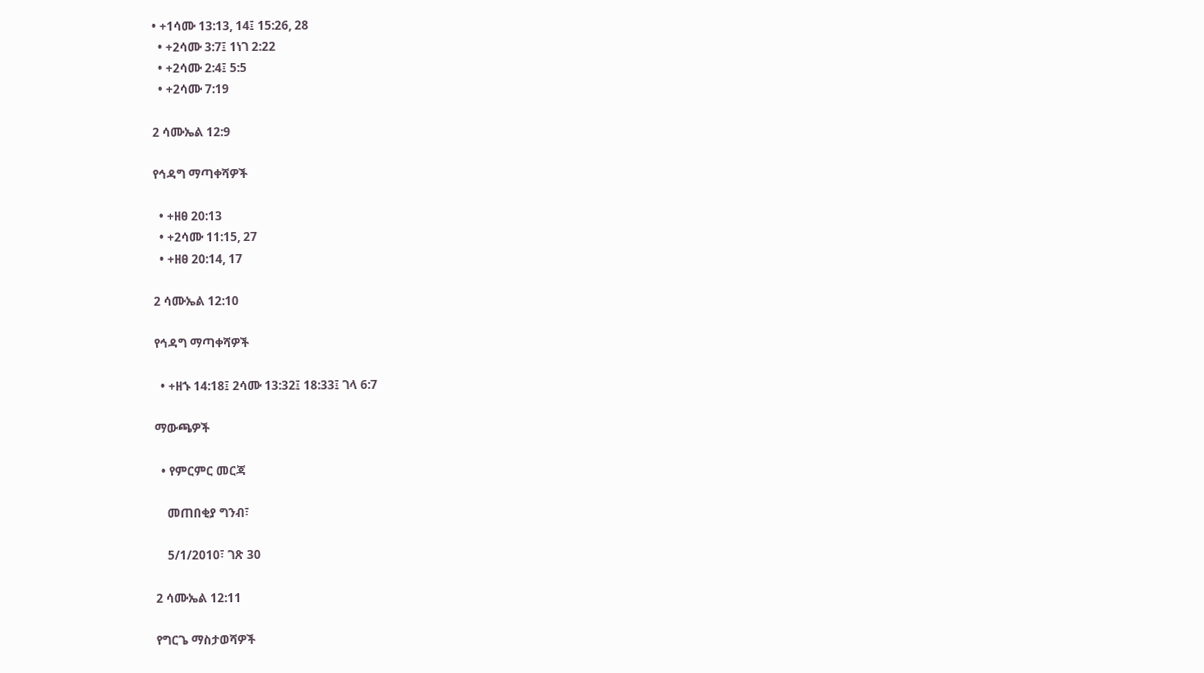• +1ሳሙ 13:13, 14፤ 15:26, 28
  • +2ሳሙ 3:7፤ 1ነገ 2:22
  • +2ሳሙ 2:4፤ 5:5
  • +2ሳሙ 7:19

2 ሳሙኤል 12:9

የኅዳግ ማጣቀሻዎች

  • +ዘፀ 20:13
  • +2ሳሙ 11:15, 27
  • +ዘፀ 20:14, 17

2 ሳሙኤል 12:10

የኅዳግ ማጣቀሻዎች

  • +ዘኁ 14:18፤ 2ሳሙ 13:32፤ 18:33፤ ገላ 6:7

ማውጫዎች

  • የምርምር መርጃ

    መጠበቂያ ግንብ፣

    5/1/2010፣ ገጽ 30

2 ሳሙኤል 12:11

የግርጌ ማስታወሻዎች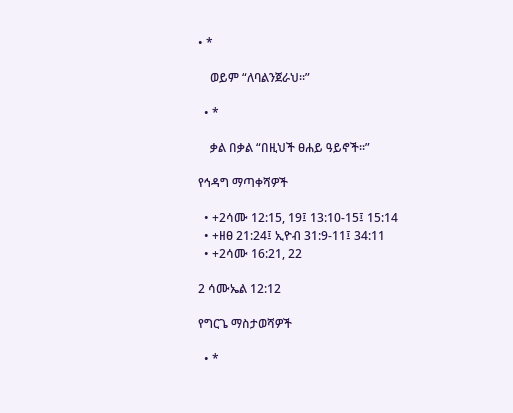• *

    ወይም “ለባልንጀራህ።”

  • *

    ቃል በቃል “በዚህች ፀሐይ ዓይኖች።”

የኅዳግ ማጣቀሻዎች

  • +2ሳሙ 12:15, 19፤ 13:10-15፤ 15:14
  • +ዘፀ 21:24፤ ኢዮብ 31:9-11፤ 34:11
  • +2ሳሙ 16:21, 22

2 ሳሙኤል 12:12

የግርጌ ማስታወሻዎች

  • *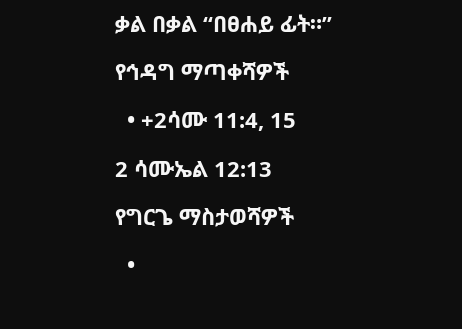ቃል በቃል “በፀሐይ ፊት።”

የኅዳግ ማጣቀሻዎች

  • +2ሳሙ 11:4, 15

2 ሳሙኤል 12:13

የግርጌ ማስታወሻዎች

  •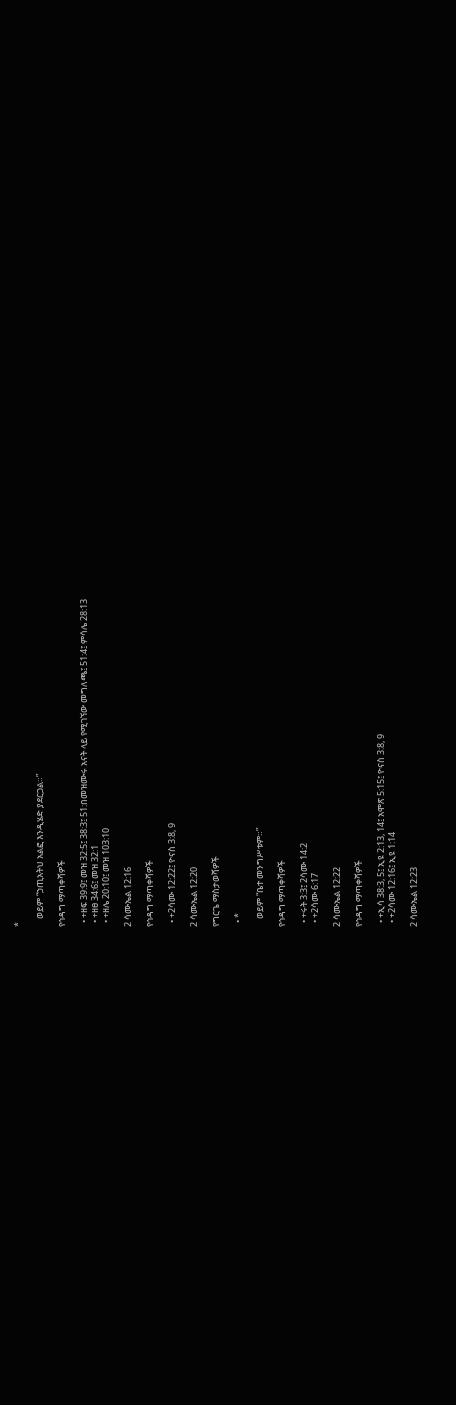*

    ወይም “ኃጢአትህ አልፎ እንዲሄድ ያደርጋል።”

የኅዳግ ማጣቀሻዎች

  • +ዘፍ 39:9፤ መዝ 32:5፤ 38:3፤ 51:በመዝሙሩ አናት ላይ የሚገኘው መግለጫ፤ 51:4፤ ምሳሌ 28:13
  • +ዘፀ 34:6፤ መዝ 32:1
  • +ዘሌ 20:10፤ መዝ 103:10

2 ሳሙኤል 12:16

የኅዳግ ማጣቀሻዎች

  • +2ሳሙ 12:22፤ ዮናስ 3:8, 9

2 ሳሙኤል 12:20

የግርጌ ማስታወሻዎች

  • *

    ወይም “ቤተ መንግሥቱም።”

የኅዳግ ማጣቀሻዎች

  • +ሩት 3:3፤ 2ሳሙ 14:2
  • +2ሳሙ 6:17

2 ሳሙኤል 12:22

የኅዳግ ማጣቀሻዎች

  • +ኢሳ 38:3, 5፤ ኢዩ 2:13, 14፤ አሞጽ 5:15፤ ዮናስ 3:8, 9
  • +2ሳሙ 12:16፤ ኢዩ 1:14

2 ሳሙኤል 12:23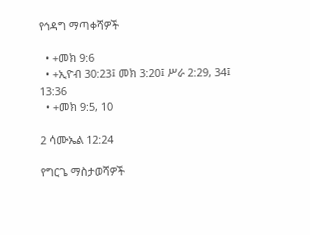የኅዳግ ማጣቀሻዎች

  • +መክ 9:6
  • +ኢዮብ 30:23፤ መክ 3:20፤ ሥራ 2:29, 34፤ 13:36
  • +መክ 9:5, 10

2 ሳሙኤል 12:24

የግርጌ ማስታወሻዎች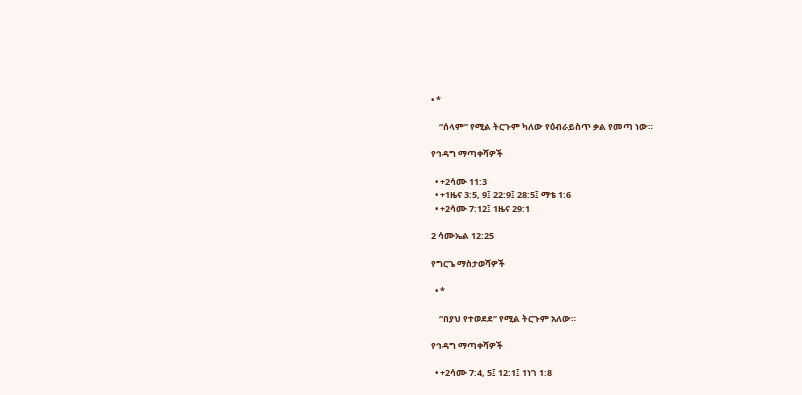• *

    “ሰላም” የሚል ትርጉም ካለው የዕብራይስጥ ቃል የመጣ ነው።

የኅዳግ ማጣቀሻዎች

  • +2ሳሙ 11:3
  • +1ዜና 3:5, 9፤ 22:9፤ 28:5፤ ማቴ 1:6
  • +2ሳሙ 7:12፤ 1ዜና 29:1

2 ሳሙኤል 12:25

የግርጌ ማስታወሻዎች

  • *

    “በያህ የተወደደ” የሚል ትርጉም አለው።

የኅዳግ ማጣቀሻዎች

  • +2ሳሙ 7:4, 5፤ 12:1፤ 1ነገ 1:8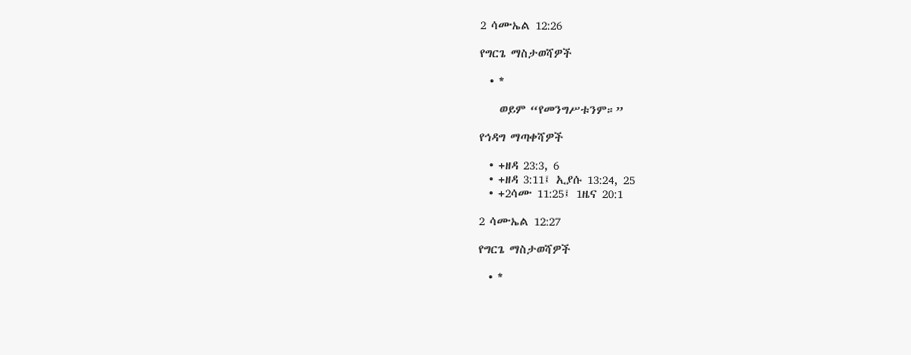2 ሳሙኤል 12:26

የግርጌ ማስታወሻዎች

  • *

    ወይም “የመንግሥቱንም።”

የኅዳግ ማጣቀሻዎች

  • +ዘዳ 23:3, 6
  • +ዘዳ 3:11፤ ኢያሱ 13:24, 25
  • +2ሳሙ 11:25፤ 1ዜና 20:1

2 ሳሙኤል 12:27

የግርጌ ማስታወሻዎች

  • *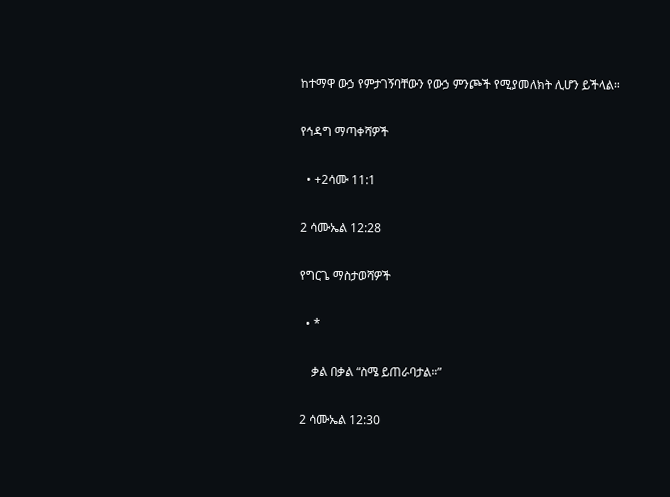ከተማዋ ውኃ የምታገኝባቸውን የውኃ ምንጮች የሚያመለክት ሊሆን ይችላል።

የኅዳግ ማጣቀሻዎች

  • +2ሳሙ 11:1

2 ሳሙኤል 12:28

የግርጌ ማስታወሻዎች

  • *

    ቃል በቃል “ስሜ ይጠራባታል።”

2 ሳሙኤል 12:30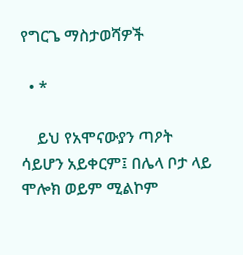የግርጌ ማስታወሻዎች

  • *

    ይህ የአሞናውያን ጣዖት ሳይሆን አይቀርም፤ በሌላ ቦታ ላይ ሞሎክ ወይም ሚልኮም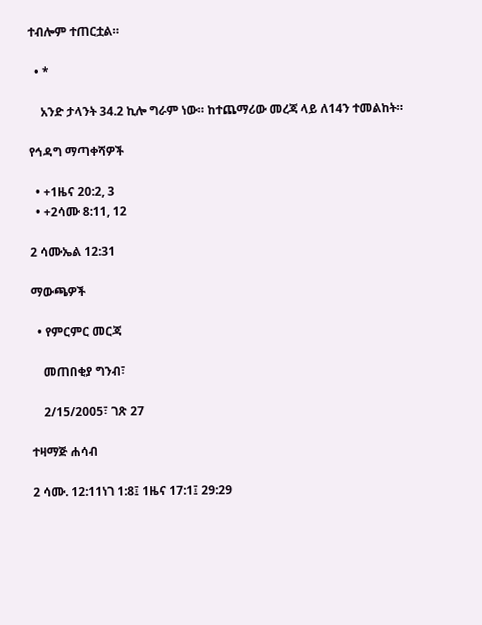ተብሎም ተጠርቷል።

  • *

    አንድ ታላንት 34.2 ኪሎ ግራም ነው። ከተጨማሪው መረጃ ላይ ለ14ን ተመልከት።

የኅዳግ ማጣቀሻዎች

  • +1ዜና 20:2, 3
  • +2ሳሙ 8:11, 12

2 ሳሙኤል 12:31

ማውጫዎች

  • የምርምር መርጃ

    መጠበቂያ ግንብ፣

    2/15/2005፣ ገጽ 27

ተዛማጅ ሐሳብ

2 ሳሙ. 12:11ነገ 1:8፤ 1ዜና 17:1፤ 29:29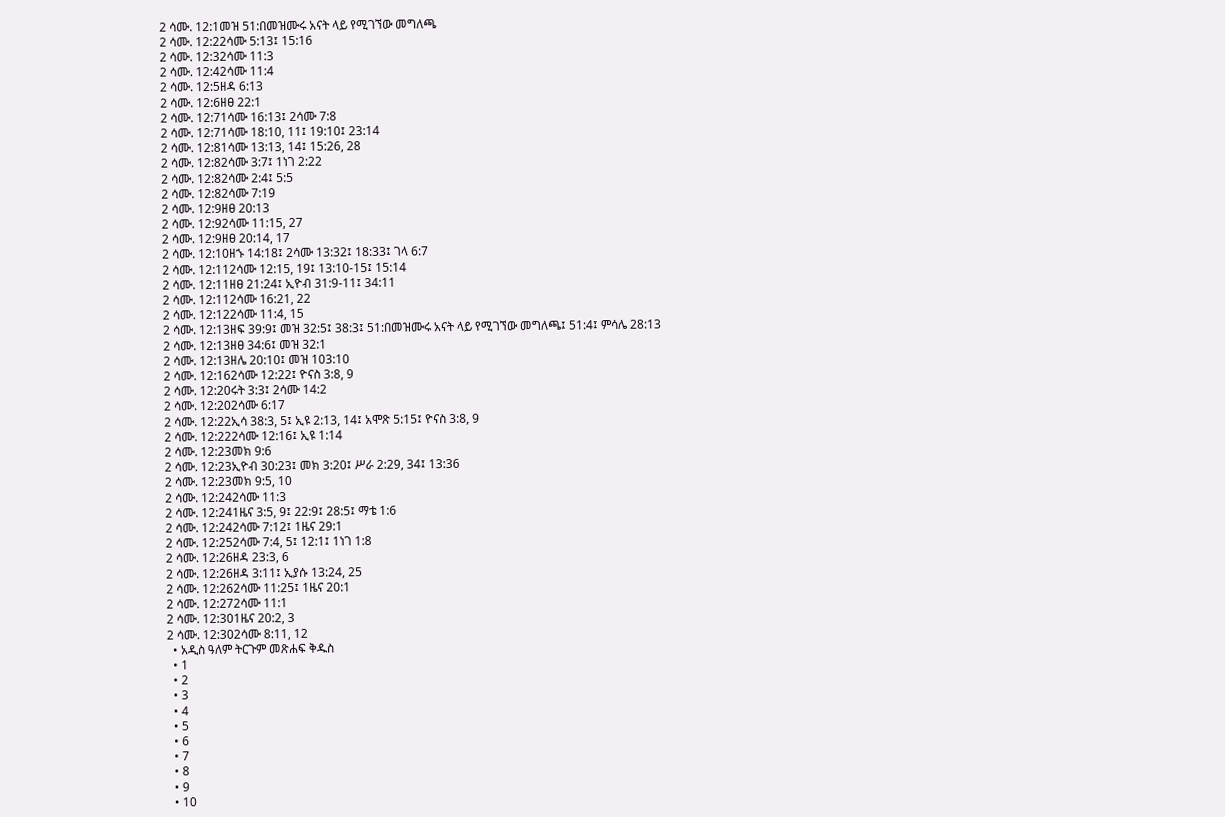2 ሳሙ. 12:1መዝ 51:በመዝሙሩ አናት ላይ የሚገኘው መግለጫ
2 ሳሙ. 12:22ሳሙ 5:13፤ 15:16
2 ሳሙ. 12:32ሳሙ 11:3
2 ሳሙ. 12:42ሳሙ 11:4
2 ሳሙ. 12:5ዘዳ 6:13
2 ሳሙ. 12:6ዘፀ 22:1
2 ሳሙ. 12:71ሳሙ 16:13፤ 2ሳሙ 7:8
2 ሳሙ. 12:71ሳሙ 18:10, 11፤ 19:10፤ 23:14
2 ሳሙ. 12:81ሳሙ 13:13, 14፤ 15:26, 28
2 ሳሙ. 12:82ሳሙ 3:7፤ 1ነገ 2:22
2 ሳሙ. 12:82ሳሙ 2:4፤ 5:5
2 ሳሙ. 12:82ሳሙ 7:19
2 ሳሙ. 12:9ዘፀ 20:13
2 ሳሙ. 12:92ሳሙ 11:15, 27
2 ሳሙ. 12:9ዘፀ 20:14, 17
2 ሳሙ. 12:10ዘኁ 14:18፤ 2ሳሙ 13:32፤ 18:33፤ ገላ 6:7
2 ሳሙ. 12:112ሳሙ 12:15, 19፤ 13:10-15፤ 15:14
2 ሳሙ. 12:11ዘፀ 21:24፤ ኢዮብ 31:9-11፤ 34:11
2 ሳሙ. 12:112ሳሙ 16:21, 22
2 ሳሙ. 12:122ሳሙ 11:4, 15
2 ሳሙ. 12:13ዘፍ 39:9፤ መዝ 32:5፤ 38:3፤ 51:በመዝሙሩ አናት ላይ የሚገኘው መግለጫ፤ 51:4፤ ምሳሌ 28:13
2 ሳሙ. 12:13ዘፀ 34:6፤ መዝ 32:1
2 ሳሙ. 12:13ዘሌ 20:10፤ መዝ 103:10
2 ሳሙ. 12:162ሳሙ 12:22፤ ዮናስ 3:8, 9
2 ሳሙ. 12:20ሩት 3:3፤ 2ሳሙ 14:2
2 ሳሙ. 12:202ሳሙ 6:17
2 ሳሙ. 12:22ኢሳ 38:3, 5፤ ኢዩ 2:13, 14፤ አሞጽ 5:15፤ ዮናስ 3:8, 9
2 ሳሙ. 12:222ሳሙ 12:16፤ ኢዩ 1:14
2 ሳሙ. 12:23መክ 9:6
2 ሳሙ. 12:23ኢዮብ 30:23፤ መክ 3:20፤ ሥራ 2:29, 34፤ 13:36
2 ሳሙ. 12:23መክ 9:5, 10
2 ሳሙ. 12:242ሳሙ 11:3
2 ሳሙ. 12:241ዜና 3:5, 9፤ 22:9፤ 28:5፤ ማቴ 1:6
2 ሳሙ. 12:242ሳሙ 7:12፤ 1ዜና 29:1
2 ሳሙ. 12:252ሳሙ 7:4, 5፤ 12:1፤ 1ነገ 1:8
2 ሳሙ. 12:26ዘዳ 23:3, 6
2 ሳሙ. 12:26ዘዳ 3:11፤ ኢያሱ 13:24, 25
2 ሳሙ. 12:262ሳሙ 11:25፤ 1ዜና 20:1
2 ሳሙ. 12:272ሳሙ 11:1
2 ሳሙ. 12:301ዜና 20:2, 3
2 ሳሙ. 12:302ሳሙ 8:11, 12
  • አዲስ ዓለም ትርጉም መጽሐፍ ቅዱስ
  • 1
  • 2
  • 3
  • 4
  • 5
  • 6
  • 7
  • 8
  • 9
  • 10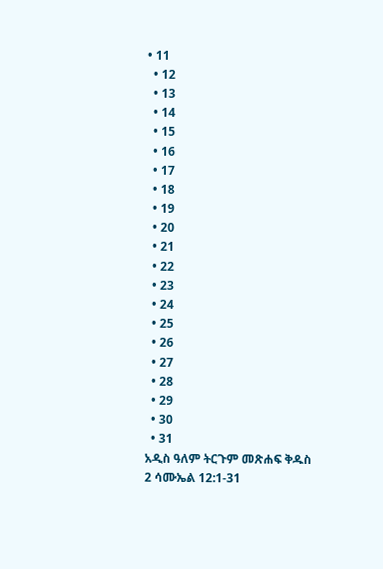• 11
  • 12
  • 13
  • 14
  • 15
  • 16
  • 17
  • 18
  • 19
  • 20
  • 21
  • 22
  • 23
  • 24
  • 25
  • 26
  • 27
  • 28
  • 29
  • 30
  • 31
አዲስ ዓለም ትርጉም መጽሐፍ ቅዱስ
2 ሳሙኤል 12:1-31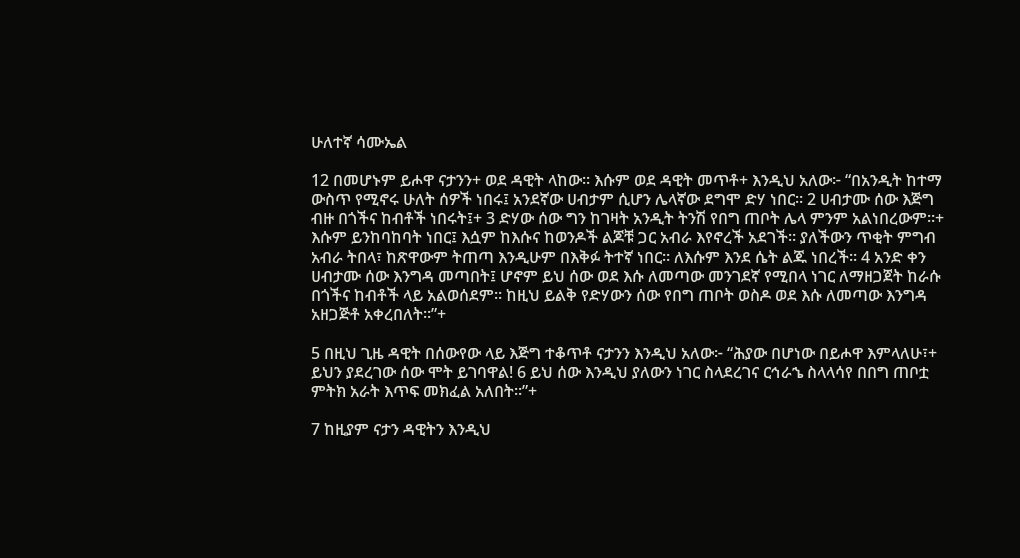ሁለተኛ ሳሙኤል

12 በመሆኑም ይሖዋ ናታንን+ ወደ ዳዊት ላከው። እሱም ወደ ዳዊት መጥቶ+ እንዲህ አለው፦ “በአንዲት ከተማ ውስጥ የሚኖሩ ሁለት ሰዎች ነበሩ፤ አንደኛው ሀብታም ሲሆን ሌላኛው ደግሞ ድሃ ነበር። 2 ሀብታሙ ሰው እጅግ ብዙ በጎችና ከብቶች ነበሩት፤+ 3 ድሃው ሰው ግን ከገዛት አንዲት ትንሽ የበግ ጠቦት ሌላ ምንም አልነበረውም።+ እሱም ይንከባከባት ነበር፤ እሷም ከእሱና ከወንዶች ልጆቹ ጋር አብራ እየኖረች አደገች። ያለችውን ጥቂት ምግብ አብራ ትበላ፣ ከጽዋውም ትጠጣ እንዲሁም በእቅፉ ትተኛ ነበር። ለእሱም እንደ ሴት ልጁ ነበረች። 4 አንድ ቀን ሀብታሙ ሰው እንግዳ መጣበት፤ ሆኖም ይህ ሰው ወደ እሱ ለመጣው መንገደኛ የሚበላ ነገር ለማዘጋጀት ከራሱ በጎችና ከብቶች ላይ አልወሰደም። ከዚህ ይልቅ የድሃውን ሰው የበግ ጠቦት ወስዶ ወደ እሱ ለመጣው እንግዳ አዘጋጅቶ አቀረበለት።”+

5 በዚህ ጊዜ ዳዊት በሰውየው ላይ እጅግ ተቆጥቶ ናታንን እንዲህ አለው፦ “ሕያው በሆነው በይሖዋ እምላለሁ፣+ ይህን ያደረገው ሰው ሞት ይገባዋል! 6 ይህ ሰው እንዲህ ያለውን ነገር ስላደረገና ርኅራኄ ስላላሳየ በበግ ጠቦቷ ምትክ አራት እጥፍ መክፈል አለበት።”+

7 ከዚያም ናታን ዳዊትን እንዲህ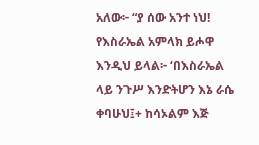አለው፦ “ያ ሰው አንተ ነህ! የእስራኤል አምላክ ይሖዋ እንዲህ ይላል፦ ‘በእስራኤል ላይ ንጉሥ እንድትሆን እኔ ራሴ ቀባሁህ፤+ ከሳኦልም እጅ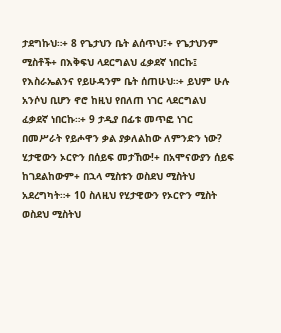ታደግኩህ።+ 8 የጌታህን ቤት ልሰጥህ፣+ የጌታህንም ሚስቶች+ በእቅፍህ ላደርግልህ ፈቃደኛ ነበርኩ፤ የእስራኤልንና የይሁዳንም ቤት ሰጠሁህ።+ ይህም ሁሉ አንሶህ ቢሆን ኖሮ ከዚህ የበለጠ ነገር ላደርግልህ ፈቃደኛ ነበርኩ።+ 9 ታዲያ በፊቱ መጥፎ ነገር በመሥራት የይሖዋን ቃል ያቃለልከው ለምንድን ነው? ሂታዊውን ኦርዮን በሰይፍ መታኸው!+ በአሞናውያን ሰይፍ ከገደልከውም+ በኋላ ሚስቱን ወስደህ ሚስትህ አደረግካት።+ 10 ስለዚህ የሂታዊውን የኦርዮን ሚስት ወስደህ ሚስትህ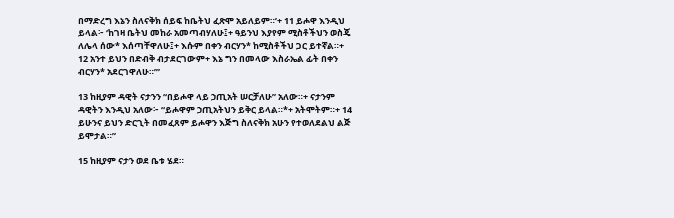በማድረግ እኔን ስለናቅክ ሰይፍ ከቤትህ ፈጽሞ አይለይም።’+ 11 ይሖዋ እንዲህ ይላል፦ ‘ከገዛ ቤትህ መከራ አመጣብሃለሁ፤+ ዓይንህ እያየም ሚስቶችህን ወስጄ ለሌላ ሰው* እሰጣቸዋለሁ፤+ እሱም በቀን ብርሃን* ከሚስቶችህ ጋር ይተኛል።+ 12 አንተ ይህን በድብቅ ብታደርገውም+ እኔ ግን በመላው እስራኤል ፊት በቀን ብርሃን* አደርገዋለሁ።’”

13 ከዚያም ዳዊት ናታንን “በይሖዋ ላይ ኃጢአት ሠርቻለሁ” አለው።+ ናታንም ዳዊትን እንዲህ አለው፦ “ይሖዋም ኃጢአትህን ይቅር ይላል።*+ አትሞትም።+ 14 ይሁንና ይህን ድርጊት በመፈጸም ይሖዋን እጅግ ስለናቅክ አሁን የተወለደልህ ልጅ ይሞታል።”

15 ከዚያም ናታን ወደ ቤቱ ሄደ።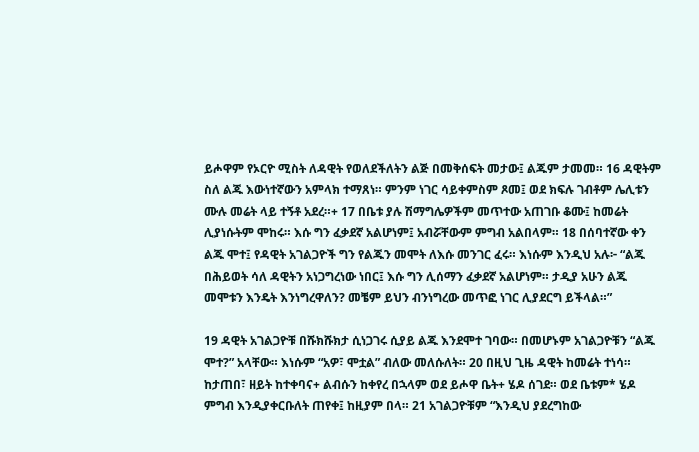ይሖዋም የኦርዮ ሚስት ለዳዊት የወለደችለትን ልጅ በመቅሰፍት መታው፤ ልጁም ታመመ። 16 ዳዊትም ስለ ልጁ እውነተኛውን አምላክ ተማጸነ። ምንም ነገር ሳይቀምስም ጾመ፤ ወደ ክፍሉ ገብቶም ሌሊቱን ሙሉ መሬት ላይ ተኝቶ አደረ።+ 17 በቤቱ ያሉ ሽማግሌዎችም መጥተው አጠገቡ ቆሙ፤ ከመሬት ሊያነሱትም ሞከሩ። እሱ ግን ፈቃደኛ አልሆነም፤ አብሯቸውም ምግብ አልበላም። 18 በሰባተኛው ቀን ልጁ ሞተ፤ የዳዊት አገልጋዮች ግን የልጁን መሞት ለእሱ መንገር ፈሩ። እነሱም እንዲህ አሉ፦ “ልጁ በሕይወት ሳለ ዳዊትን አነጋግረነው ነበር፤ እሱ ግን ሊሰማን ፈቃደኛ አልሆነም። ታዲያ አሁን ልጁ መሞቱን እንዴት እንነግረዋለን? መቼም ይህን ብንነግረው መጥፎ ነገር ሊያደርግ ይችላል።”

19 ዳዊት አገልጋዮቹ በሹክሹክታ ሲነጋገሩ ሲያይ ልጁ እንደሞተ ገባው። በመሆኑም አገልጋዮቹን “ልጁ ሞተ?” አላቸው። እነሱም “አዎ፣ ሞቷል” ብለው መለሱለት። 20 በዚህ ጊዜ ዳዊት ከመሬት ተነሳ። ከታጠበ፣ ዘይት ከተቀባና+ ልብሱን ከቀየረ በኋላም ወደ ይሖዋ ቤት+ ሄዶ ሰገደ። ወደ ቤቱም* ሄዶ ምግብ እንዲያቀርቡለት ጠየቀ፤ ከዚያም በላ። 21 አገልጋዮቹም “እንዲህ ያደረግከው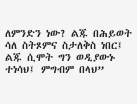ለምንድን ነው? ልጁ በሕይወት ሳለ ስትጾምና ስታለቅስ ነበር፤ ልጁ ሲሞት ግን ወዲያውኑ ተነሳህ፤ ምግብም በላህ”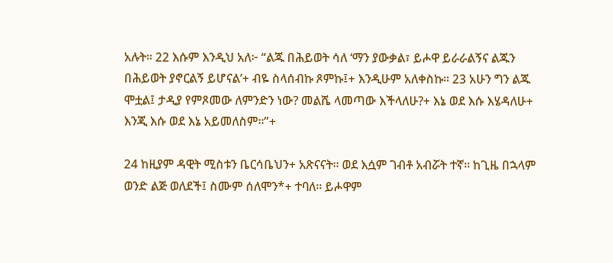አሉት። 22 እሱም እንዲህ አለ፦ “ልጁ በሕይወት ሳለ ‘ማን ያውቃል፣ ይሖዋ ይራራልኝና ልጁን በሕይወት ያኖርልኝ ይሆናል’+ ብዬ ስላሰብኩ ጾምኩ፤+ እንዲሁም አለቀስኩ። 23 አሁን ግን ልጁ ሞቷል፤ ታዲያ የምጾመው ለምንድን ነው? መልሼ ላመጣው እችላለሁ?+ እኔ ወደ እሱ እሄዳለሁ+ እንጂ እሱ ወደ እኔ አይመለስም።”+

24 ከዚያም ዳዊት ሚስቱን ቤርሳቤህን+ አጽናናት። ወደ እሷም ገብቶ አብሯት ተኛ። ከጊዜ በኋላም ወንድ ልጅ ወለደች፤ ስሙም ሰለሞን*+ ተባለ። ይሖዋም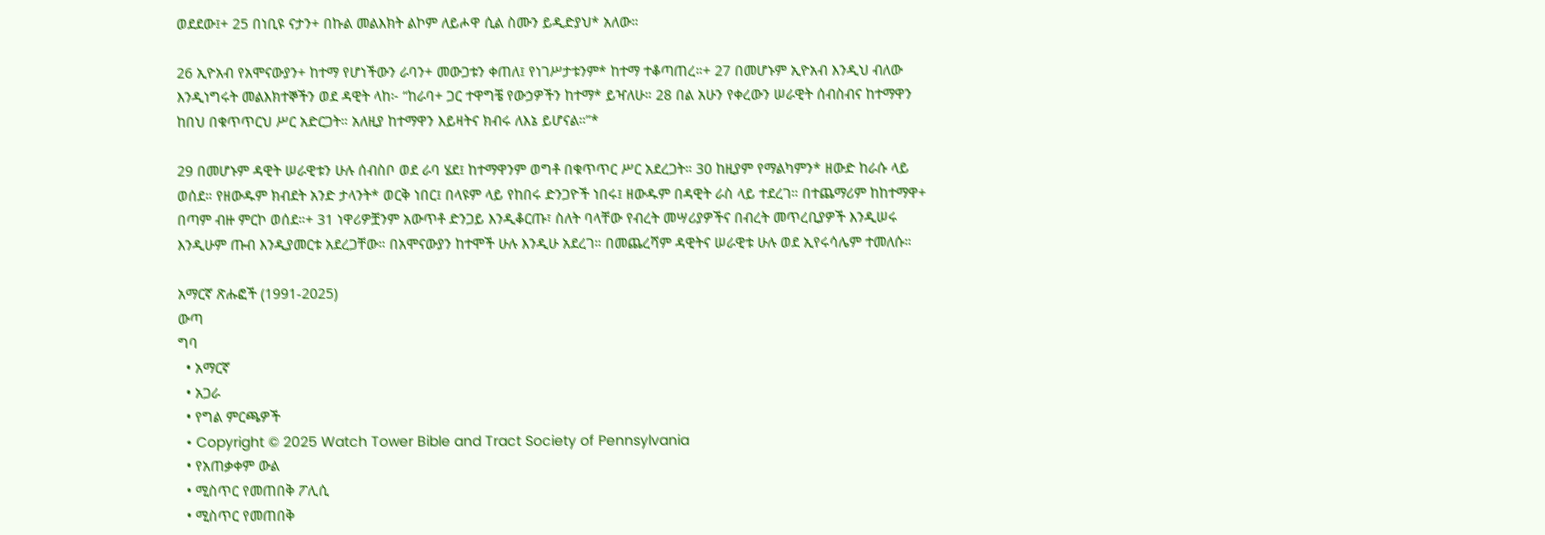ወደደው፤+ 25 በነቢዩ ናታን+ በኩል መልእክት ልኮም ለይሖዋ ሲል ስሙን ይዲድያህ* አለው።

26 ኢዮአብ የአሞናውያን+ ከተማ የሆነችውን ራባን+ መውጋቱን ቀጠለ፤ የነገሥታቱንም* ከተማ ተቆጣጠረ።+ 27 በመሆኑም ኢዮአብ እንዲህ ብለው እንዲነግሩት መልእክተኞችን ወደ ዳዊት ላከ፦ “ከራባ+ ጋር ተዋግቼ የውኃዎችን ከተማ* ይዣለሁ። 28 በል አሁን የቀረውን ሠራዊት ሰብስብና ከተማዋን ከበህ በቁጥጥርህ ሥር አድርጋት። አለዚያ ከተማዋን እይዛትና ክብሩ ለእኔ ይሆናል።”*

29 በመሆኑም ዳዊት ሠራዊቱን ሁሉ ሰብስቦ ወደ ራባ ሄደ፤ ከተማዋንም ወግቶ በቁጥጥር ሥር አደረጋት። 30 ከዚያም የማልካምን* ዘውድ ከራሱ ላይ ወሰደ። የዘውዱም ክብደት አንድ ታላንት* ወርቅ ነበር፤ በላዩም ላይ የከበሩ ድንጋዮች ነበሩ፤ ዘውዱም በዳዊት ራስ ላይ ተደረገ። በተጨማሪም ከከተማዋ+ በጣም ብዙ ምርኮ ወሰደ።+ 31 ነዋሪዎቿንም አውጥቶ ድንጋይ እንዲቆርጡ፣ ስለት ባላቸው የብረት መሣሪያዎችና በብረት መጥረቢያዎች እንዲሠሩ እንዲሁም ጡብ እንዲያመርቱ አደረጋቸው። በአሞናውያን ከተሞች ሁሉ እንዲሁ አደረገ። በመጨረሻም ዳዊትና ሠራዊቱ ሁሉ ወደ ኢየሩሳሌም ተመለሱ።

አማርኛ ጽሑፎች (1991-2025)
ውጣ
ግባ
  • አማርኛ
  • አጋራ
  • የግል ምርጫዎች
  • Copyright © 2025 Watch Tower Bible and Tract Society of Pennsylvania
  • የአጠቃቀም ውል
  • ሚስጥር የመጠበቅ ፖሊሲ
  • ሚስጥር የመጠበቅ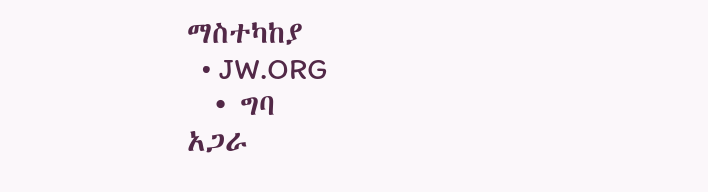ማስተካከያ
  • JW.ORG
  • ግባ
አጋራ